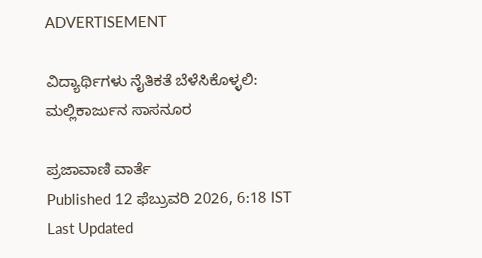ADVERTISEMENT

ವಿದ್ಯಾರ್ಥಿಗಳು ನೈತಿಕತೆ ಬೆಳೆಸಿಕೊಳ್ಳಲಿ: ಮಲ್ಲಿಕಾರ್ಜುನ ಸಾಸನೂರ

ಪ್ರಜಾವಾಣಿ ವಾರ್ತೆ
Published 12 ಫೆಬ್ರುವರಿ 2026, 6:18 IST
Last Updated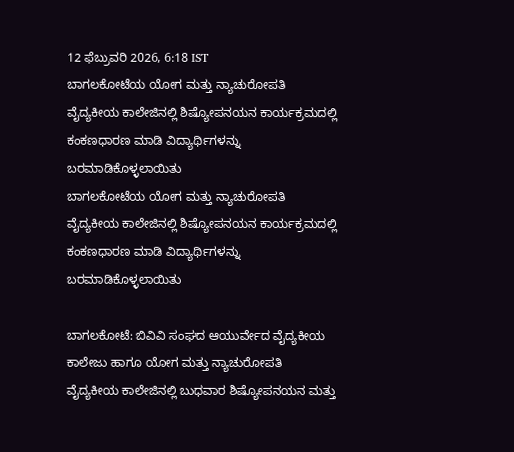12 ಫೆಬ್ರುವರಿ 2026, 6:18 IST
ಬಾಗಲಕೋಟೆಯ ಯೋಗ ಮತ್ತು ನ್ಯಾಚುರೋಪತಿ ವೈದ್ಯಕೀಯ ಕಾಲೇಜಿನಲ್ಲಿ ಶಿಷ್ಯೋಪನಯನ ಕಾರ್ಯಕ್ರಮದಲ್ಲಿ ಕಂಕಣಧಾರಣ ಮಾಡಿ ವಿದ್ಯಾರ್ಥಿಗಳನ್ನು ಬರಮಾಡಿಕೊಳ್ಳಲಾಯಿತು
ಬಾಗಲಕೋಟೆಯ ಯೋಗ ಮತ್ತು ನ್ಯಾಚುರೋಪತಿ ವೈದ್ಯಕೀಯ ಕಾಲೇಜಿನಲ್ಲಿ ಶಿಷ್ಯೋಪನಯನ ಕಾರ್ಯಕ್ರಮದಲ್ಲಿ ಕಂಕಣಧಾರಣ ಮಾಡಿ ವಿದ್ಯಾರ್ಥಿಗಳನ್ನು ಬರಮಾಡಿಕೊಳ್ಳಲಾಯಿತು

ಬಾಗಲಕೋಟೆ: ಬಿವಿವಿ ಸಂಘದ ಆಯುರ್ವೇದ ವೈದ್ಯಕೀಯ ಕಾಲೇಜು ಹಾಗೂ ಯೋಗ ಮತ್ತು ನ್ಯಾಚುರೋಪತಿ ವೈದ್ಯಕೀಯ ಕಾಲೇಜಿನಲ್ಲಿ ಬುಧವಾರ ಶಿಷ್ಯೋಪನಯನ ಮತ್ತು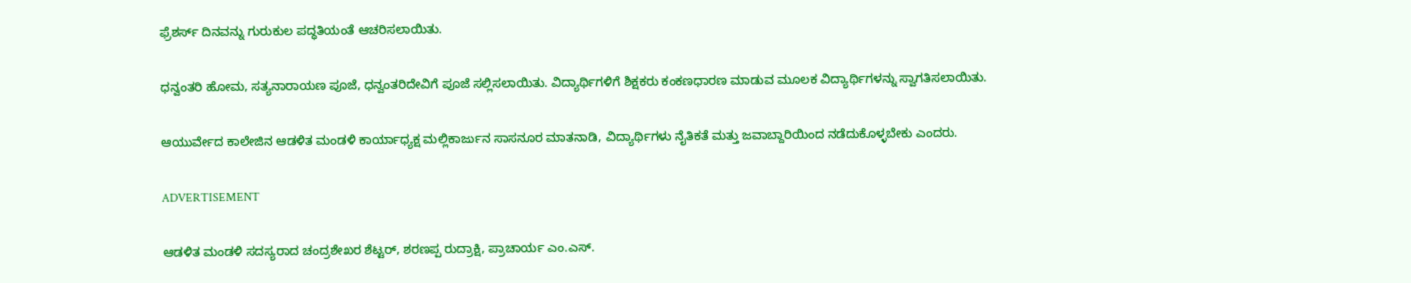ಫ್ರೆಶರ್ಸ್ ದಿನವನ್ನು ಗುರುಕುಲ ಪದ್ಧತಿಯಂತೆ ಆಚರಿಸಲಾಯಿತು.

ಧನ್ವಂತರಿ ಹೋಮ, ಸತ್ಯನಾರಾಯಣ ಪೂಜೆ, ಧನ್ವಂತರಿದೇವಿಗೆ ಪೂಜೆ ಸಲ್ಲಿಸಲಾಯಿತು. ವಿದ್ಯಾರ್ಥಿಗಳಿಗೆ ಶಿಕ್ಷಕರು ಕಂಕಣಧಾರಣ ಮಾಡುವ ಮೂಲಕ ವಿದ್ಯಾರ್ಥಿಗಳನ್ನು ಸ್ವಾಗತಿಸಲಾಯಿತು.

ಆಯುರ್ವೇದ ಕಾಲೇಜಿನ ಆಡಳಿತ ಮಂಡಳಿ ಕಾರ್ಯಾಧ್ಯಕ್ಷ ಮಲ್ಲಿಕಾರ್ಜುನ ಸಾಸನೂರ ಮಾತನಾಡಿ, ವಿದ್ಯಾರ್ಥಿಗಳು ನೈತಿಕತೆ ಮತ್ತು ಜವಾಬ್ದಾರಿಯಿಂದ ನಡೆದುಕೊಳ್ಳಬೇಕು ಎಂದರು.

ADVERTISEMENT

ಆಡಳಿತ ಮಂಡಳಿ ಸದಸ್ಯರಾದ ಚಂದ್ರಶೇಖರ ಶೆಟ್ಟರ್, ಶರಣಪ್ಪ ರುದ್ರಾಕ್ಷಿ, ಪ್ರಾಚಾರ್ಯ ಎಂ.ಎಸ್.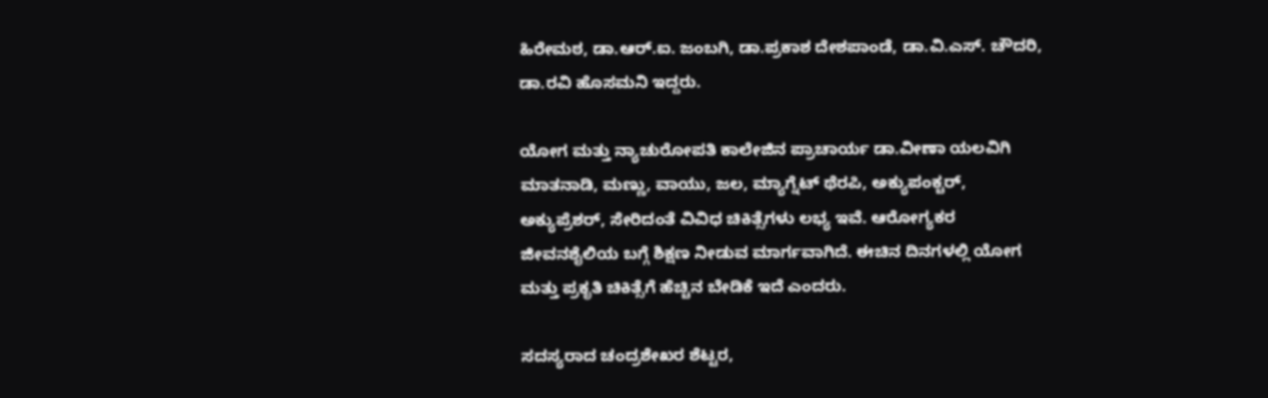ಹಿರೇಮಠ, ಡಾ.ಆರ್‌.ಐ. ಜಂಬಗಿ, ಡಾ.ಪ್ರಕಾಶ ದೇಶಪಾಂಡೆ, ಡಾ.ವಿ.ಎಸ್. ಚೌದರಿ, ಡಾ.ರವಿ ಹೊಸಮನಿ ಇದ್ದರು.

ಯೋಗ ಮತ್ತು ನ್ಯಾಚುರೋಪತಿ ಕಾಲೇಜಿನ ಪ್ರಾಚಾರ್ಯ ಡಾ.ವೀಣಾ ಯಲವಿಗಿ ಮಾತನಾಡಿ, ಮಣ್ಣು, ವಾಯು, ಜಲ, ಮ್ಯಾಗ್ನೆಟ್‍ ಥೆರಪಿ, ಅಕ್ಯುಪಂಕ್ಚರ್, ಅಕ್ಯುಪ್ರೆಶರ್, ಸೇರಿದಂತೆ ವಿವಿಧ ಚಿಕಿತ್ಸೆಗಳು ಲಭ್ಯ ಇವೆ. ಆರೋಗ್ಯಕರ ಜೀವನಶೈಲಿಯ ಬಗ್ಗೆ ಶಿಕ್ಷಣ ನೀಡುವ ಮಾರ್ಗವಾಗಿದೆ. ಈಚಿನ ದಿನಗಳಲ್ಲಿ ಯೋಗ ಮತ್ತು ಪ್ರಕೃತಿ ಚಿಕಿತ್ಸೆಗೆ ಹೆಚ್ಚಿನ ಬೇಡಿಕೆ ಇದೆ ಎಂದರು.

ಸದಸ್ಯರಾದ ಚಂದ್ರಶೇಖರ ಶೆಟ್ಟರ,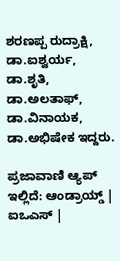ಶರಣಪ್ಪ ರುದ್ರಾಕ್ಷಿ, ಡಾ.ಐಶ್ವರ್ಯ, ಡಾ.ಶೃತಿ, ಡಾ.ಅಲತಾಫ್‌, ಡಾ.ವಿನಾಯಕ, ಡಾ.ಅಭಿಷೇಕ ಇದ್ದರು.

ಪ್ರಜಾವಾಣಿ ಆ್ಯಪ್ ಇಲ್ಲಿದೆ: ಆಂಡ್ರಾಯ್ಡ್ | ಐಒಎಸ್ |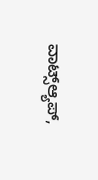ವಾಟ್ಸ್ಆ್ಯಪ್,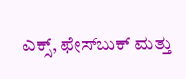ಎಕ್ಸ್, ಫೇಸ್‌ಬುಕ್ ಮತ್ತು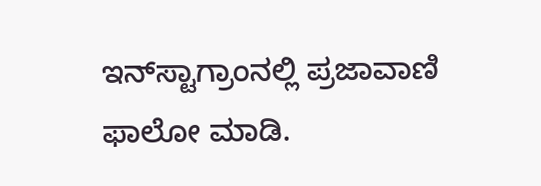ಇನ್‌ಸ್ಟಾಗ್ರಾಂನಲ್ಲಿ ಪ್ರಜಾವಾಣಿ ಫಾಲೋ ಮಾಡಿ.